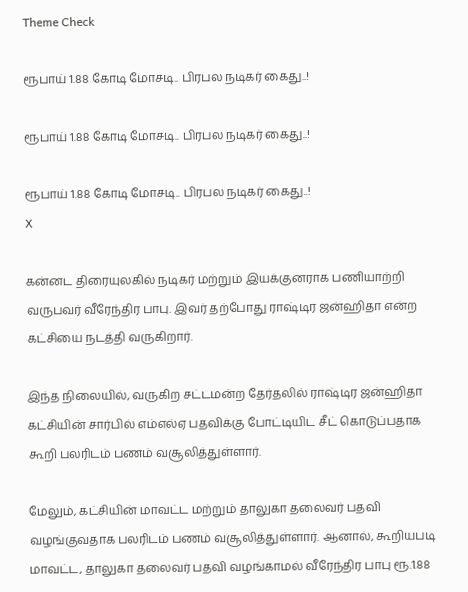Theme Check

ரூபாய் 1.88 கோடி மோசடி.. பிரபல நடிகர் கைது..!

ரூபாய் 1.88 கோடி மோசடி.. பிரபல நடிகர் கைது..!

ரூபாய் 1.88 கோடி மோசடி.. பிரபல நடிகர் கைது..!
X

கன்னட திரையுலகில் நடிகர் மற்றும் இயக்குனராக பணியாற்றி வருபவர் வீரேந்திர பாபு. இவர் தற்போது ராஷ்டிர ஜன்ஹிதா என்ற கட்சியை நடத்தி வருகிறார்.

இந்த நிலையில், வருகிற சட்டமன்ற தேர்தலில் ராஷ்டிர ஜன்ஹிதா கட்சியின் சார்பில் எம்எல்ஏ பதவிக்கு போட்டியிட சீட் கொடுப்பதாக கூறி பலரிடம் பணம் வசூலித்துள்ளார்.

மேலும், கட்சியின் மாவட்ட மற்றும் தாலுகா தலைவர் பதவி வழங்குவதாக பலரிடம் பணம் வசூலித்துள்ளார். ஆனால், கூறியபடி மாவட்ட, தாலுகா தலைவர் பதவி வழங்காமல் வீரேந்திர பாபு ரூ.1.88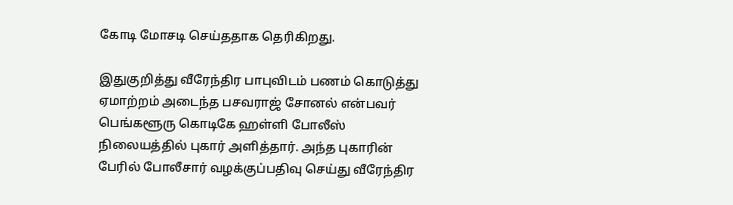கோடி மோசடி செய்ததாக தெரிகிறது.

இதுகுறித்து வீரேந்திர பாபுவிடம் பணம் கொடுத்து ஏமாற்றம் அடைந்த பசவராஜ் சோனல் என்பவர் பெங்களூரு கொடிகே ஹள்ளி போலீஸ் நிலையத்தில் புகார் அளித்தார். அந்த புகாரின் பேரில் போலீசார் வழக்குப்பதிவு செய்து வீரேந்திர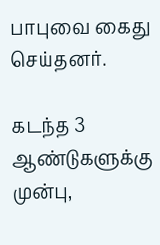பாபுவை கைது செய்தனர்.

கடந்த 3 ஆண்டுகளுக்கு முன்பு,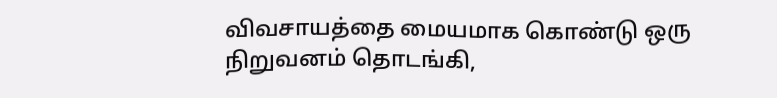விவசாயத்தை மையமாக கொண்டு ஒரு நிறுவனம் தொடங்கி,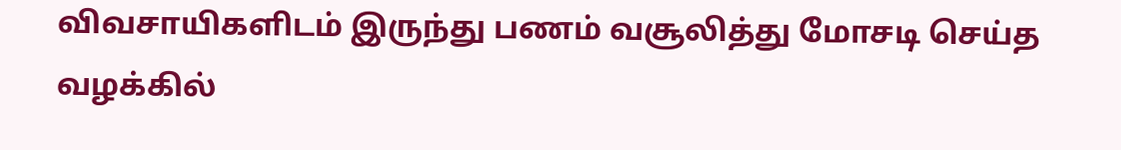விவசாயிகளிடம் இருந்து பணம் வசூலித்து மோசடி செய்த வழக்கில்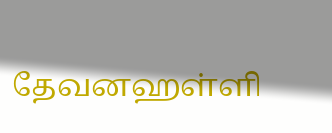தேவனஹள்ளி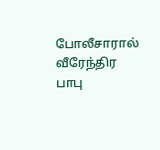போலீசாரால் வீரேந்திர பாபு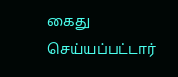கைது செய்யப்பட்டார்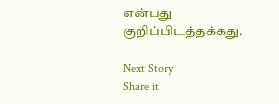என்பது குறிப்பிடத்தக்கது.

Next Story
Share it